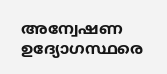അന്വേഷണ ഉദ്യോഗസ്ഥരെ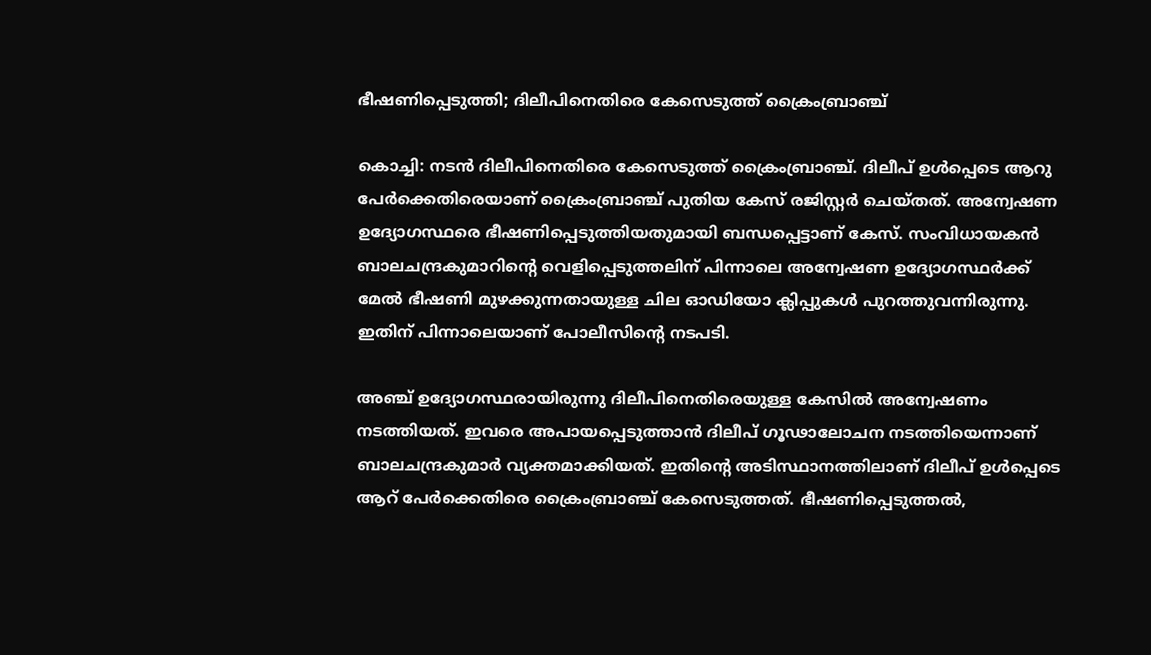ഭീഷണിപ്പെടുത്തി; ദിലീപിനെതിരെ കേസെടുത്ത് ക്രൈംബ്രാഞ്ച്

കൊച്ചി: നടൻ ദിലീപിനെതിരെ കേസെടുത്ത് ക്രൈംബ്രാഞ്ച്. ദിലീപ് ഉൾപ്പെടെ ആറു പേർക്കെതിരെയാണ് ക്രൈംബ്രാഞ്ച് പുതിയ കേസ് രജിസ്റ്റർ ചെയ്തത്. അന്വേഷണ ഉദ്യോഗസ്ഥരെ ഭീഷണിപ്പെടുത്തിയതുമായി ബന്ധപ്പെട്ടാണ് കേസ്. സംവിധായകൻ ബാലചന്ദ്രകുമാറിന്റെ വെളിപ്പെടുത്തലിന് പിന്നാലെ അന്വേഷണ ഉദ്യോഗസ്ഥർക്ക് മേൽ ഭീഷണി മുഴക്കുന്നതായുള്ള ചില ഓഡിയോ ക്ലിപ്പുകൾ പുറത്തുവന്നിരുന്നു. ഇതിന് പിന്നാലെയാണ് പോലീസിന്റെ നടപടി.

അഞ്ച് ഉദ്യോഗസ്ഥരായിരുന്നു ദിലീപിനെതിരെയുള്ള കേസിൽ അന്വേഷണം നടത്തിയത്. ഇവരെ അപായപ്പെടുത്താൻ ദിലീപ് ഗൂഢാലോചന നടത്തിയെന്നാണ് ബാലചന്ദ്രകുമാർ വ്യക്തമാക്കിയത്. ഇതിന്റെ അടിസ്ഥാനത്തിലാണ് ദിലീപ് ഉൾപ്പെടെ ആറ് പേർക്കെതിരെ ക്രൈംബ്രാഞ്ച് കേസെടുത്തത്. ഭീഷണിപ്പെടുത്തൽ,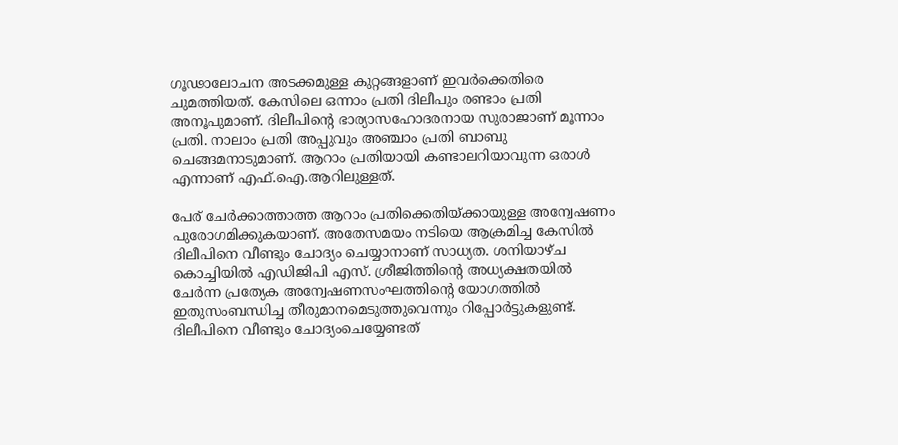ഗൂഢാലോചന അടക്കമുള്ള കുറ്റങ്ങളാണ് ഇവർക്കെതിരെ ചുമത്തിയത്. കേസിലെ ഒന്നാം പ്രതി ദിലീപും രണ്ടാം പ്രതി അനൂപുമാണ്. ദിലീപിന്റെ ഭാര്യാസഹോദരനായ സുരാജാണ് മൂന്നാം പ്രതി. നാലാം പ്രതി അപ്പുവും അഞ്ചാം പ്രതി ബാബു ചെങ്ങമനാടുമാണ്. ആറാം പ്രതിയായി കണ്ടാലറിയാവുന്ന ഒരാൾ എന്നാണ് എഫ്.ഐ.ആറിലുള്ളത്.

പേര് ചേർക്കാത്താത്ത ആറാം പ്രതിക്കെതിയ്ക്കായുള്ള അന്വേഷണം പുരോഗമിക്കുകയാണ്. അതേസമയം നടിയെ ആക്രമിച്ച കേസിൽ ദിലീപിനെ വീണ്ടും ചോദ്യം ചെയ്യാനാണ് സാധ്യത. ശനിയാഴ്ച കൊച്ചിയിൽ എഡിജിപി എസ്. ശ്രീജിത്തിന്റെ അധ്യക്ഷതയിൽ ചേർന്ന പ്രത്യേക അന്വേഷണസംഘത്തിന്റെ യോഗത്തിൽ ഇതുസംബന്ധിച്ച തീരുമാനമെടുത്തുവെന്നും റിപ്പോർട്ടുകളുണ്ട്. ദിലീപിനെ വീണ്ടും ചോദ്യംചെയ്യേണ്ടത്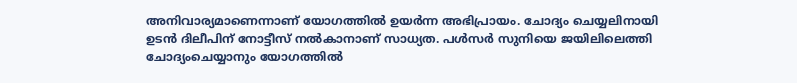അനിവാര്യമാണെന്നാണ് യോഗത്തിൽ ഉയർന്ന അഭിപ്രായം. ചോദ്യം ചെയ്യലിനായി ഉടൻ ദിലീപിന് നോട്ടീസ് നൽകാനാണ് സാധ്യത. പൾസർ സുനിയെ ജയിലിലെത്തി ചോദ്യംചെയ്യാനും യോഗത്തിൽ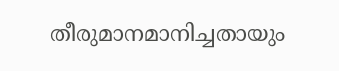തീരുമാനമാനിച്ചതായും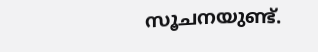സൂചനയുണ്ട്.